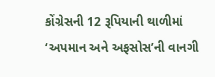કોંગ્રેસની 12 રૂપિયાની થાળીમાં ‘અપમાન અને અફસોસ’ની વાનગી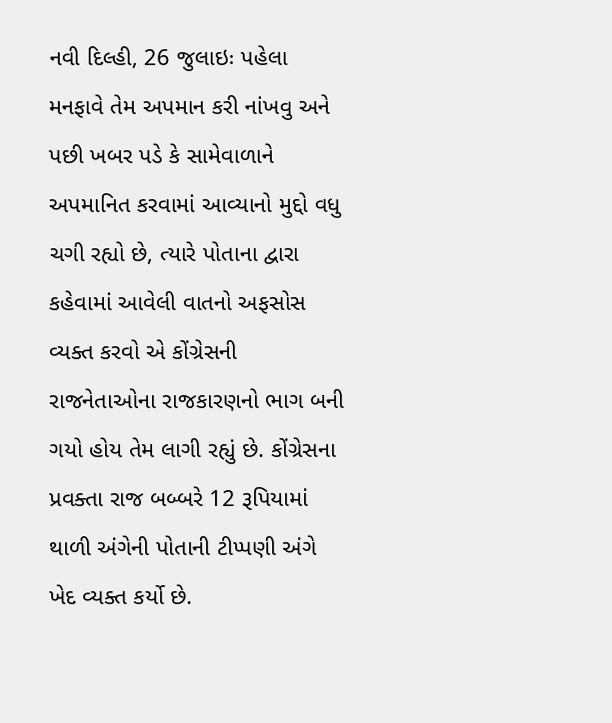નવી દિલ્હી, 26 જુલાઇઃ પહેલા મનફાવે તેમ અપમાન કરી નાંખવુ અને પછી ખબર પડે કે સામેવાળાને અપમાનિત કરવામાં આવ્યાનો મુદ્દો વધુ ચગી રહ્યો છે, ત્યારે પોતાના દ્વારા કહેવામાં આવેલી વાતનો અફસોસ વ્યક્ત કરવો એ કોંગ્રેસની રાજનેતાઓના રાજકારણનો ભાગ બની ગયો હોય તેમ લાગી રહ્યું છે. કોંગ્રેસના પ્રવક્તા રાજ બબ્બરે 12 રૂપિયામાં થાળી અંગેની પોતાની ટીપ્પણી અંગે ખેદ વ્યક્ત કર્યો છે.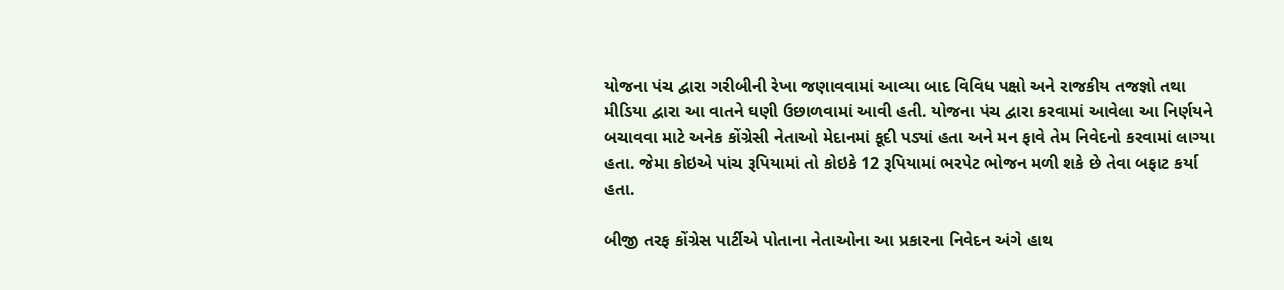યોજના પંચ દ્વારા ગરીબીની રેખા જણાવવામાં આવ્યા બાદ વિવિધ પક્ષો અને રાજકીય તજજ્ઞો તથા મીડિયા દ્વારા આ વાતને ઘણી ઉછાળવામાં આવી હતી. યોજના પંચ દ્વારા કરવામાં આવેલા આ નિર્ણયને બચાવવા માટે અનેક કોંગ્રેસી નેતાઓ મેદાનમાં કૂદી પડ્યાં હતા અને મન ફાવે તેમ નિવેદનો કરવામાં લાગ્યા હતા. જેમા કોઇએ પાંચ રૂપિયામાં તો કોઇકે 12 રૂપિયામાં ભરપેટ ભોજન મળી શકે છે તેવા બફાટ કર્યા હતા.

બીજી તરફ કોંગ્રેસ પાર્ટીએ પોતાના નેતાઓના આ પ્રકારના નિવેદન અંગે હાથ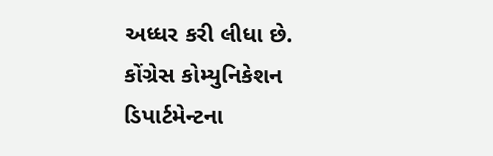અધ્ધર કરી લીધા છે. કોંગ્રેસ કોમ્યુનિકેશન ડિપાર્ટમેન્ટના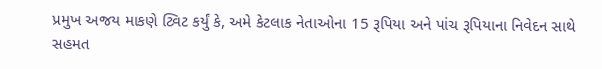પ્રમુખ અજય માકણે ટ્વિટ કર્યું કે, અમે કેટલાક નેતાઓના 15 રૂપિયા અને પાંચ રૂપિયાના નિવેદન સાથે સહમત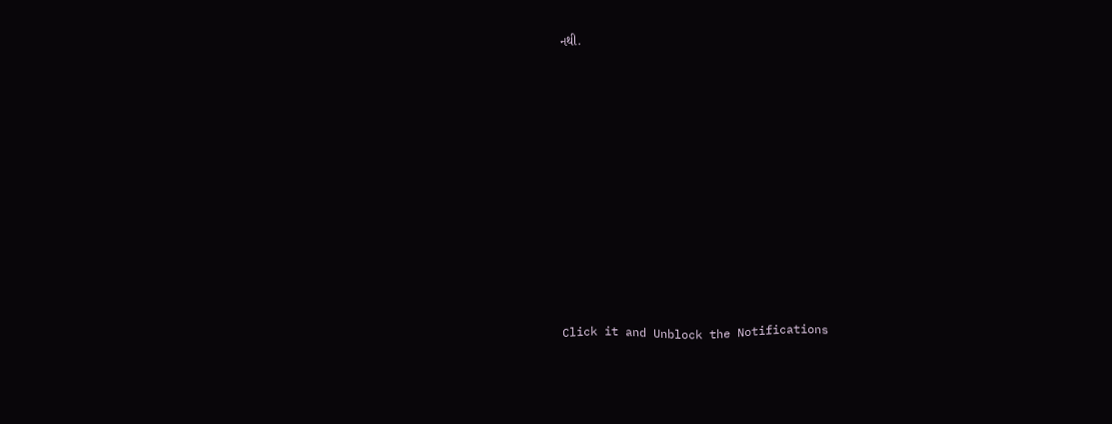નથી.












Click it and Unblock the Notifications